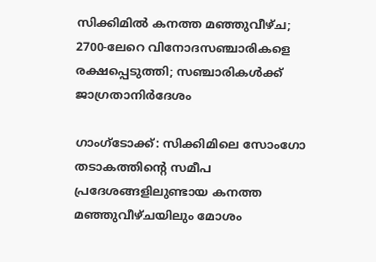സിക്കിമിൽ കനത്ത മഞ്ഞുവീഴ്ച; 2700-ലേറെ വിനോദസഞ്ചാരികളെ രക്ഷപ്പെടുത്തി; സഞ്ചാരികൾക്ക് ജാഗ്രതാനിർദേശം

ഗാംഗ്ടോക്ക്: സിക്കിമിലെ സോംഗോ തടാകത്തിന്‍റെ സമീപ പ്രദേശങ്ങളിലുണ്ടായ കനത്ത മഞ്ഞുവീഴ്ചയിലും മോശം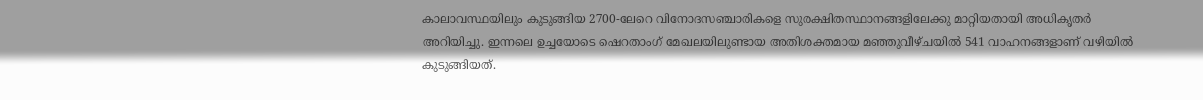കാലാവസ്ഥയിലും കുടുങ്ങിയ 2700-ലേറെ വിനോദസഞ്ചാരികളെ സുരക്ഷിതസ്ഥാനങ്ങളിലേക്കു മാറ്റിയതായി അധികൃതർ അറിയിച്ചു. ഇന്നലെ ഉച്ചയോടെ ഷെറതാംഗ് മേഖലയിലുണ്ടായ അതിശക്തമായ മഞ്ഞുവീഴ്ചയിൽ ‌541 വാഹനങ്ങളാണ് വഴിയിൽ കുടുങ്ങിയത്.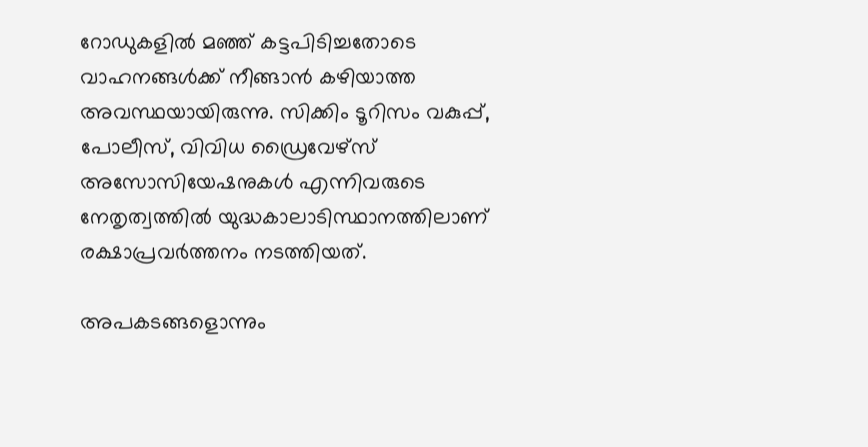റോഡുകളിൽ മഞ്ഞ് കട്ടപിടിച്ചതോടെ വാഹനങ്ങൾക്ക് നീങ്ങാൻ കഴിയാത്ത അവസ്ഥയായിരുന്നു. സിക്കിം ടൂറിസം വകുപ്പ്, പോലീസ്, വിവിധ ഡ്രൈവേഴ്സ് അസോസിയേഷനുകൾ എന്നിവരുടെ നേതൃത്വത്തിൽ യുദ്ധകാലാടിസ്ഥാനത്തിലാണ് രക്ഷാപ്രവർത്തനം നടത്തിയത്.

അപകടങ്ങളൊന്നും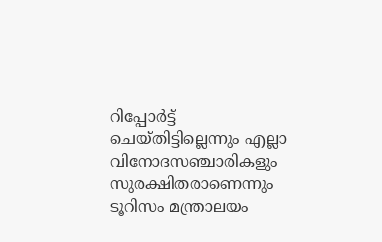റിപ്പോർട്ട് ചെയ്തിട്ടില്ലെന്നും എല്ലാ വിനോദസഞ്ചാരികളും സുരക്ഷിതരാണെന്നും ടൂറിസം മന്ത്രാലയം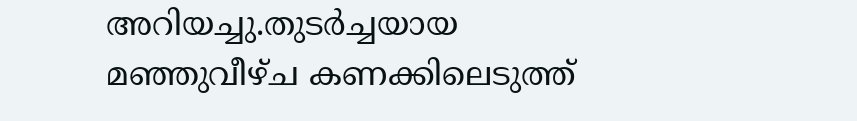അറിയച്ചു.തുടർച്ചയായ മഞ്ഞുവീഴ്ച കണക്കിലെടുത്ത്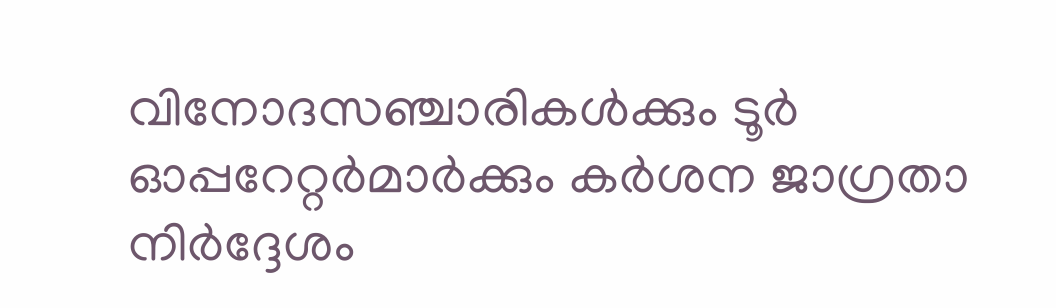വിനോദസഞ്ചാരികൾക്കും ടൂർ ഓപ്പറേറ്റർമാർക്കും കർശന ജാഗ്രതാ നിർദ്ദേശം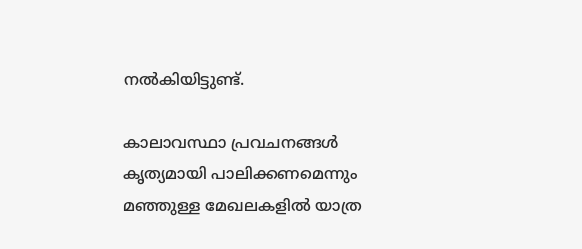നൽകിയിട്ടുണ്ട്.

കാലാവസ്ഥാ പ്രവചനങ്ങൾ കൃത്യമായി പാലിക്കണമെന്നും മഞ്ഞുള്ള മേഖലകളിൽ യാത്ര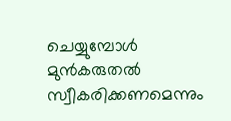ചെയ്യുമ്പോൾ മുൻകരുതൽ സ്വീകരിക്കണമെന്നും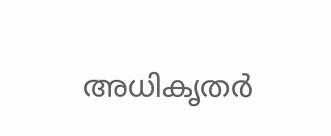അധികൃതർ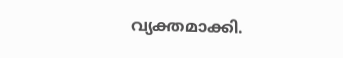വ്യക്തമാക്കി.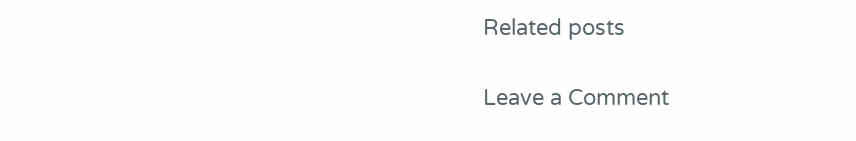Related posts

Leave a Comment